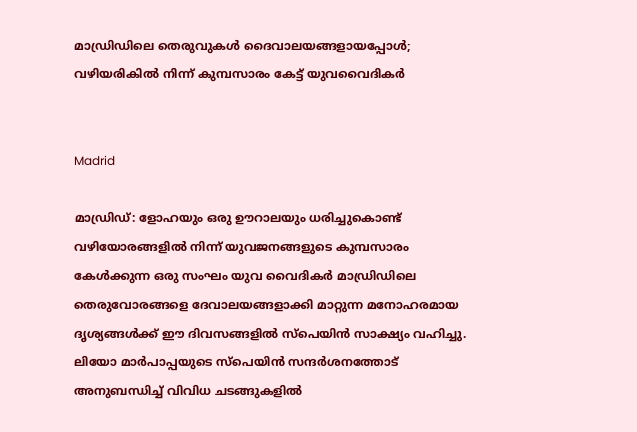മാഡ്രിഡിലെ തെരുവുകള്‍ ദൈവാലയങ്ങളായപ്പോള്‍; വഴിയരികില്‍ നിന്ന് കുമ്പസാരം കേട്ട് യുവവൈദികര്‍


Madrid

മാഡ്രിഡ്: ളോഹയും ഒരു ഊറാലയും ധരിച്ചുകൊണ്ട് വഴിയോരങ്ങളില്‍ നിന്ന് യുവജനങ്ങളുടെ കുമ്പസാരം കേള്‍ക്കുന്ന ഒരു സംഘം യുവ വൈദികര്‍ മാഡ്രിഡിലെ തെരുവോരങ്ങളെ ദേവാലയങ്ങളാക്കി മാറ്റുന്ന മനോഹരമായ ദൃശ്യങ്ങള്‍ക്ക് ഈ ദിവസങ്ങളില്‍ സ്‌പെയിന്‍ സാക്ഷ്യം വഹിച്ചു. ലിയോ മാര്‍പാപ്പയുടെ സ്‌പെയിന്‍ സന്ദര്‍ശനത്തോട് അനുബന്ധിച്ച് വിവിധ ചടങ്ങുകളില്‍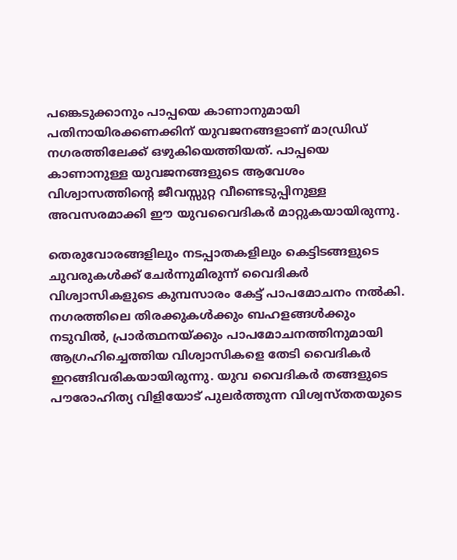പങ്കെടുക്കാനും പാപ്പയെ കാണാനുമായി പതിനായിരക്കണക്കിന് യുവജനങ്ങളാണ് മാഡ്രിഡ് നഗരത്തിലേക്ക് ഒഴുകിയെത്തിയത്. പാപ്പയെ കാണാനുള്ള യുവജനങ്ങളുടെ ആവേശം വിശ്വാസത്തിന്റെ ജീവസ്സുറ്റ വീണ്ടെടുപ്പിനുള്ള അവസരമാക്കി ഈ യുവവൈദികര്‍ മാറ്റുകയായിരുന്നു.

തെരുവോരങ്ങളിലും നടപ്പാതകളിലും കെട്ടിടങ്ങളുടെ ചുവരുകള്‍ക്ക് ചേര്‍ന്നുമിരുന്ന് വൈദികര്‍ വിശ്വാസികളുടെ കുമ്പസാരം കേട്ട് പാപമോചനം നല്‍കി. നഗരത്തിലെ തിരക്കുകള്‍ക്കും ബഹളങ്ങള്‍ക്കും നടുവില്‍, പ്രാര്‍ത്ഥനയ്ക്കും പാപമോചനത്തിനുമായി ആഗ്രഹിച്ചെത്തിയ വിശ്വാസികളെ തേടി വൈദികര്‍ ഇറങ്ങിവരികയായിരുന്നു. യുവ വൈദികര്‍ തങ്ങളുടെ പൗരോഹിത്യ വിളിയോട് പുലര്‍ത്തുന്ന വിശ്വസ്തതയുടെ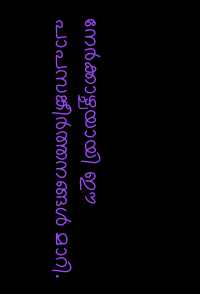നേര്‍ക്കാഴ്ചയായി ഈ പാപസങ്കീര്‍ത്തനങ്ങള്‍ മാറി.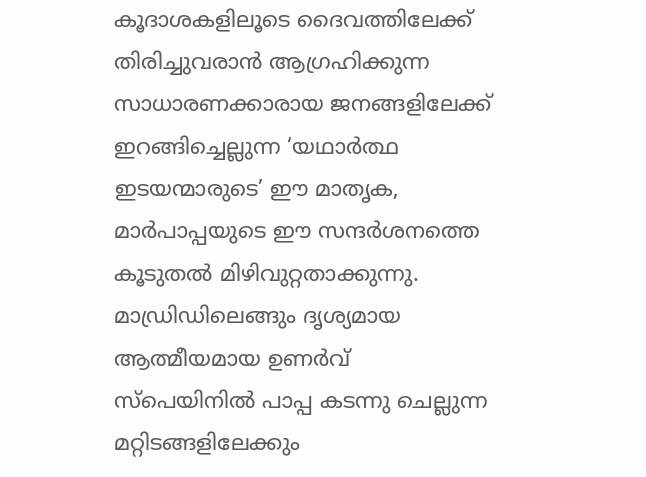കൂദാശകളിലൂടെ ദൈവത്തിലേക്ക് തിരിച്ചുവരാന്‍ ആഗ്രഹിക്കുന്ന സാധാരണക്കാരായ ജനങ്ങളിലേക്ക് ഇറങ്ങിച്ചെല്ലുന്ന ‘യഥാര്‍ത്ഥ ഇടയന്മാരുടെ’ ഈ മാതൃക, മാര്‍പാപ്പയുടെ ഈ സന്ദര്‍ശനത്തെ കൂടുതല്‍ മിഴിവുറ്റതാക്കുന്നു. മാഡ്രിഡിലെങ്ങും ദൃശ്യമായ ആത്മീയമായ ഉണര്‍വ് സ്‌പെയിനില്‍ പാപ്പ കടന്നു ചെല്ലുന്ന മറ്റിടങ്ങളിലേക്കും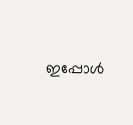ഇപ്പോള്‍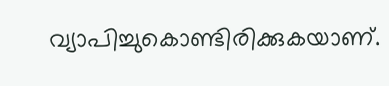വ്യാപിച്ചുകൊണ്ടിരിക്കുകയാണ്.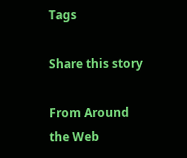Tags

Share this story

From Around the Web